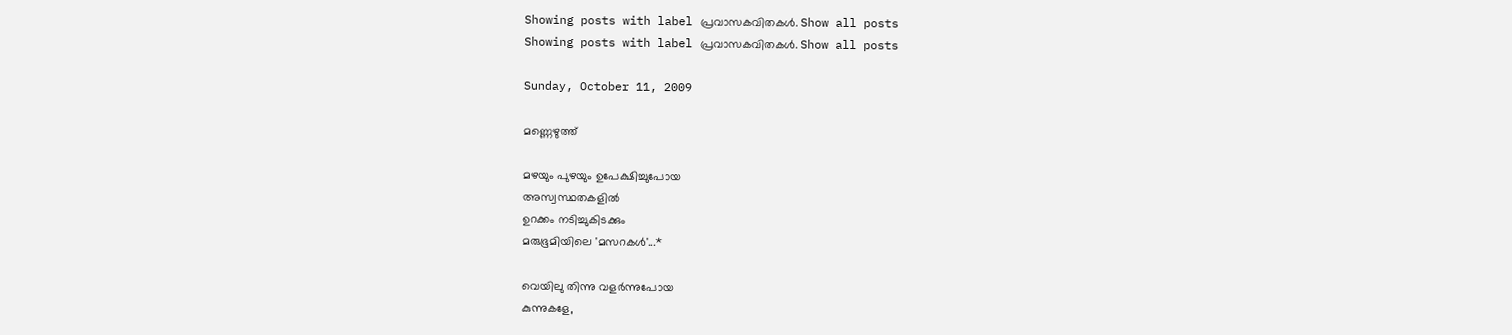Showing posts with label പ്രവാസകവിതകള്‍. Show all posts
Showing posts with label പ്രവാസകവിതകള്‍. Show all posts

Sunday, October 11, 2009

മണ്ണെഴുത്ത്‌

മഴയും പുഴയും ഉപേക്ഷിച്ചുപോയ
അസ്വസ്ഥതകളില്‍
ഉറക്കം നടിച്ചുകിടക്കും
മരുഭൂമിയിലെ 'മസറകള്‍'...*

വെയിലു തിന്നു വളര്‍ന്നുപോയ
കുന്നുകളേ,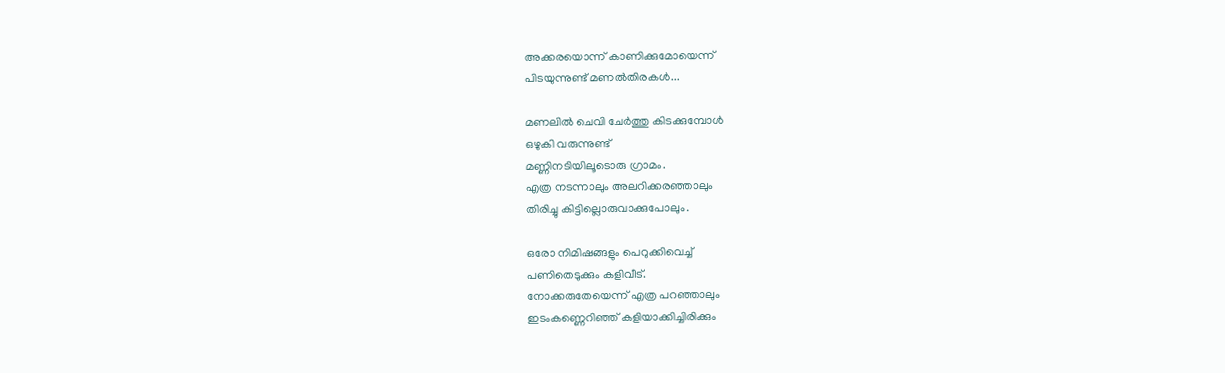അക്കരയൊന്ന് കാണിക്കുമോയെന്ന്
പിടയുന്നുണ്ട് മണല്‍തിരകള്‍...

മണലില്‍ ചെവി ചേര്‍ത്തു കിടക്കുമ്പോള്‍
ഒഴുകി വരുന്നുണ്ട്
മണ്ണിനടിയിലൂടൊരു ഗ്രാമം.
എത്ര നടന്നാലും അലറിക്കരഞ്ഞാലും
തിരിച്ചു കിട്ടില്ലൊരുവാക്കുപോലും.

ഒരോ നിമിഷങ്ങളും പെറുക്കിവെച്ച്
പണിതെടുക്കും കളിവീട്.
നോക്കരുതേയെന്ന് എത്ര പറഞ്ഞാലും
ഇടംകണ്ണെറിഞ്ഞ് കളിയാക്കിച്ചിരിക്കും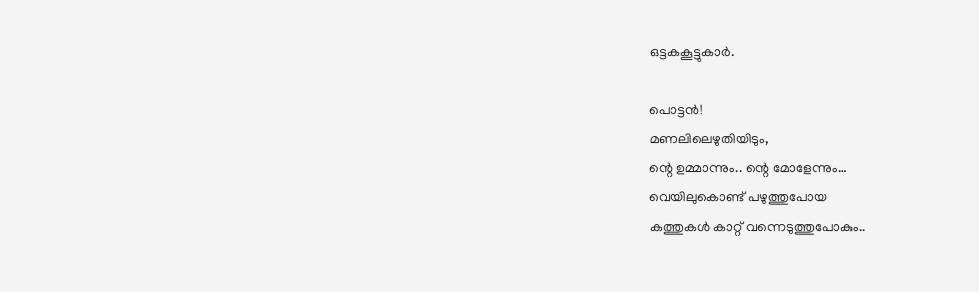ഒട്ടകകൂട്ടുകാര്‍.

പൊട്ടന്‍!
മണലിലെഴുതിയിടും,
ന്റെ ഉമ്മാന്നും.. ന്റെ മോളേന്നും…
വെയിലുകൊണ്ട് പഴുത്തുപോയ
കത്തുകള്‍ കാറ്റ് വന്നെടുത്തുപോകും..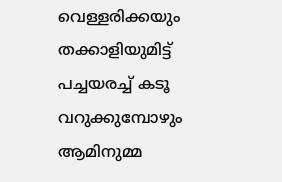വെള്ളരിക്കയും തക്കാളിയുമിട്ട്
പച്ചയരച്ച് കടൂ വറുക്കുമ്പോഴും
ആമിനുമ്മ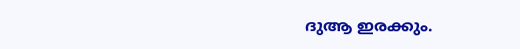ദുആ ഇരക്കും.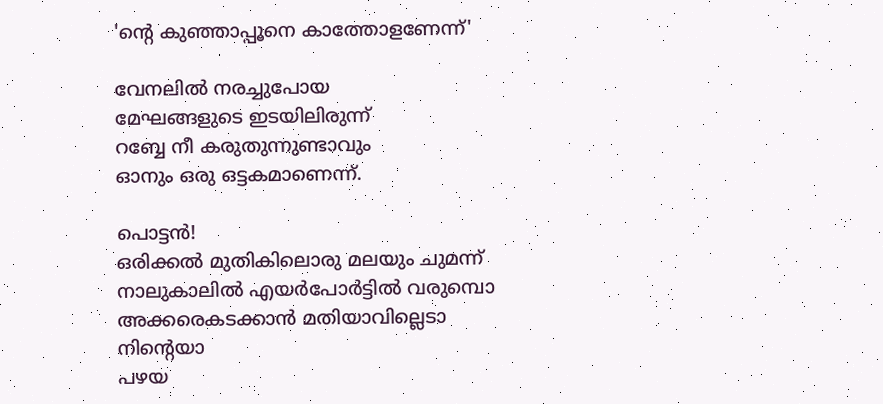'ന്റെ കുഞ്ഞാപ്പൂനെ കാത്തോളണേന്ന്'

വേനലില്‍ നരച്ചുപോയ
മേഘങ്ങളുടെ ഇടയിലിരുന്ന്
റബ്ബേ നീ കരുതുന്നുണ്ടാവും
ഓനും ഒരു ഒട്ടകമാണെന്ന്.

പൊട്ടന്‍!
ഒരിക്കല്‍ മുതികിലൊരു മലയും ചുമന്ന്
നാലുകാ‍ലില്‍ എയര്‍പോര്‍ട്ടില്‍ വരുമ്പൊ
അക്കരെകടക്കാന്‍ മതിയാവില്ലെടാ
നിന്റെയാ
പഴയ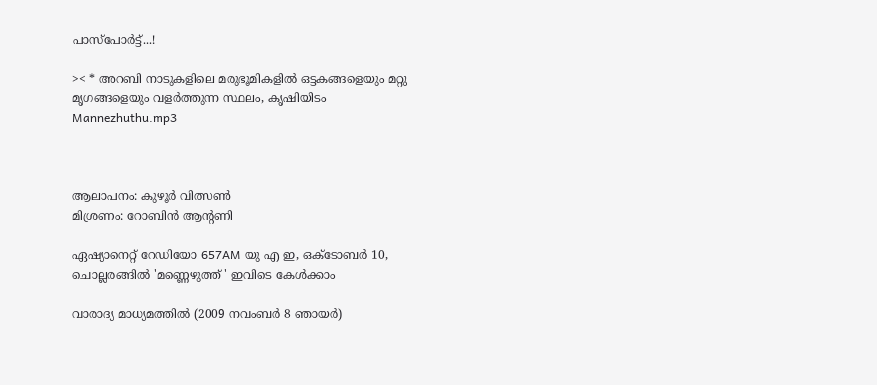പാസ്പോര്‍ട്ട്...!

>< * അറബി നാടുകളിലെ മരുഭൂമികളില്‍ ഒട്ടകങ്ങളെയും മറ്റു മൃഗങ്ങളെയും വളര്‍ത്തുന്ന സ്ഥലം, കൃഷിയിടം
Mannezhuthu.mp3



ആലാപനം: കുഴൂര്‍ വിത്സണ്‍
മിശ്രണം: റോബിന്‍ ആന്റണി

ഏഷ്യാനെറ്റ്‌ റേഡിയോ 657AM യു എ ഇ, ഒക്ടോബര്‍ 10, ചൊല്ലരങ്ങില്‍ 'മണ്ണെഴുത്ത്‌ ' ഇവിടെ കേള്‍ക്കാം

വാരാദ്യ മാധ്യമത്തില്‍ (2009 നവംബര്‍ 8 ഞായര്‍)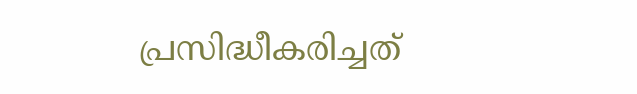പ്രസിദ്ധീകരിച്ചത്